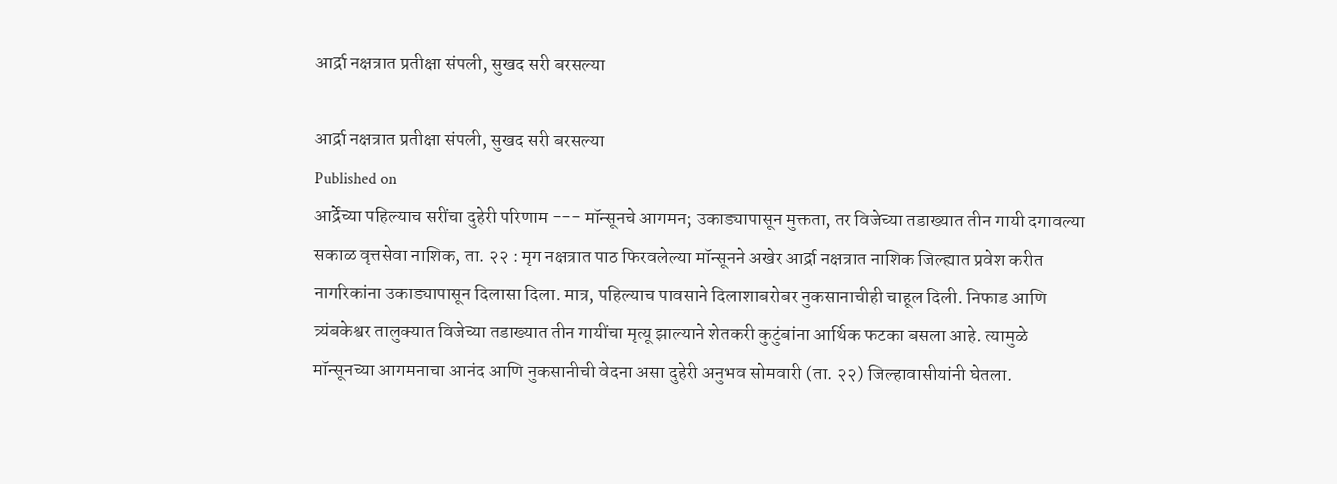आर्द्रा नक्षत्रात प्रतीक्षा संपली, सुखद सरी बरसल्‍या

आर्द्रा नक्षत्रात प्रतीक्षा संपली, सुखद सरी बरसल्‍या
Published on
आर्द्रेच्या पहिल्याच सरींचा दुहेरी परिणाम --- मॉन्सूनचे आगमन; उकाड्यापासून मुक्तता, तर विजेच्या तडाख्यात तीन गायी दगावल्या सकाळ वृत्तसेवा नाशिक, ता. २२ : मृग नक्षत्रात पाठ फिरवलेल्या मॉन्सूनने अखेर आर्द्रा नक्षत्रात नाशिक जिल्ह्यात प्रवेश करीत नागरिकांना उकाड्यापासून दिलासा दिला. मात्र, पहिल्याच पावसाने दिलाशाबरोबर नुकसानाचीही चाहूल दिली. निफाड आणि त्र्यंबकेश्वर तालुक्यात विजेच्या तडाख्यात तीन गायींचा मृत्यू झाल्याने शेतकरी कुटुंबांना आर्थिक फटका बसला आहे. त्यामुळे मॉन्सूनच्या आगमनाचा आनंद आणि नुकसानीची वेदना असा दुहेरी अनुभव सोमवारी (ता. २२) जिल्हावासीयांनी घेतला.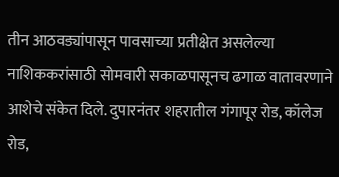तीन आठवड्यांपासून पावसाच्या प्रतीक्षेत असलेल्या नाशिककरांसाठी सोमवारी सकाळपासूनच ढगाळ वातावरणाने आशेचे संकेत दिले. दुपारनंतर शहरातील गंगापूर रोड, कॉलेज रोड,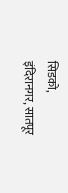सिडको, इंदिरानगर, सातपूर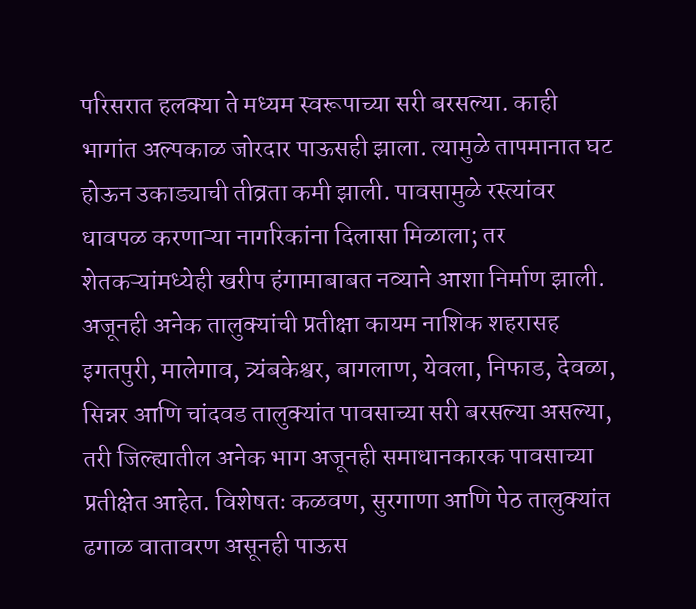परिसरात हलक्या ते मध्यम स्वरूपाच्या सरी बरसल्या. काही भागांत अल्पकाळ जोरदार पाऊसही झाला. त्यामुळे तापमानात घट होऊन उकाड्याची तीव्रता कमी झाली. पावसामुळे रस्त्यांवर धावपळ करणाऱ्या नागरिकांना दिलासा मिळाला; तर शेतकऱ्यांमध्येही खरीप हंगामाबाबत नव्याने आशा निर्माण झाली. अजूनही अनेक तालुक्यांची प्रतीक्षा कायम नाशिक शहरासह इगतपुरी, मालेगाव, त्र्यंबकेश्वर, बागलाण, येवला, निफाड, देवळा, सिन्नर आणि चांदवड तालुक्यांत पावसाच्या सरी बरसल्या असल्या, तरी जिल्ह्यातील अनेक भाग अजूनही समाधानकारक पावसाच्या प्रतीक्षेत आहेत. विशेषतः कळवण, सुरगाणा आणि पेठ तालुक्यांत ढगाळ वातावरण असूनही पाऊस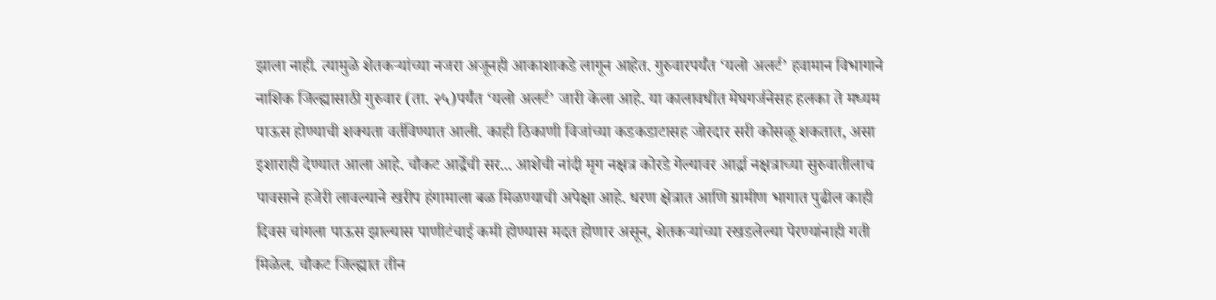झाला नाही. त्यामुळे शेतकऱ्यांच्या नजरा अजूनही आकाशाकडे लागून आहेत. गुरुवारपर्यंत ‘यलो अलर्ट’ हवामान विभागाने नाशिक जिल्ह्यासाठी गुरुवार (ता. २५)पर्यंत ‘यलो अलर्ट’ जारी केला आहे. या कालावधीत मेघगर्जनेसह हलका ते मध्यम पाऊस होण्याची शक्यता वर्तविण्यात आली. काही ठिकाणी विजांच्या कडकडाटासह जोरदार सरी कोसळू शकतात, असा इशाराही देण्यात आला आहे. चौकट आर्द्रेची सर... आशेची नांदी मृग नक्षत्र कोरडे गेल्यावर आर्द्रा नक्षत्राच्या सुरुवातीलाच पावसाने हजेरी लावल्याने खरीप हंगामाला बळ मिळण्याची अपेक्षा आहे. धरण क्षेत्रात आणि ग्रामीण भागात पुढील काही दिवस चांगला पाऊस झाल्यास पाणीटंचाई कमी होण्यास मदत होणार असून, शेतकऱ्यांच्या रखडलेल्या पेरण्यांनाही गती मिळेल. चौकट जिल्ह्यात तीन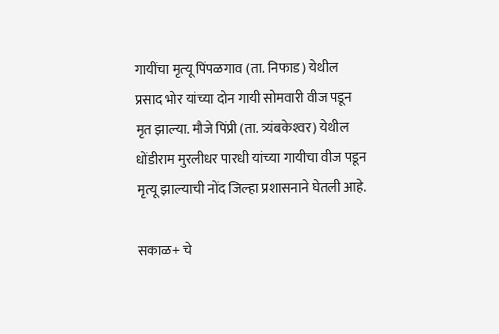गायींचा मृत्‍यू पिंपळगाव (ता. निफाड) येथील प्रसाद भोर यांच्या दोन गायी सोमवारी वीज पडून मृत झाल्‍या. मौजे पिंप्री (ता. त्र्यंबकेश्‍वर) येथील धोंडीराम मुरलीधर पारधी यांच्‍या गायीचा वीज पडून मृत्‍यू झाल्‍याची नोंद जिल्‍हा प्रशासनाने घेतली आहे.

सकाळ+ चे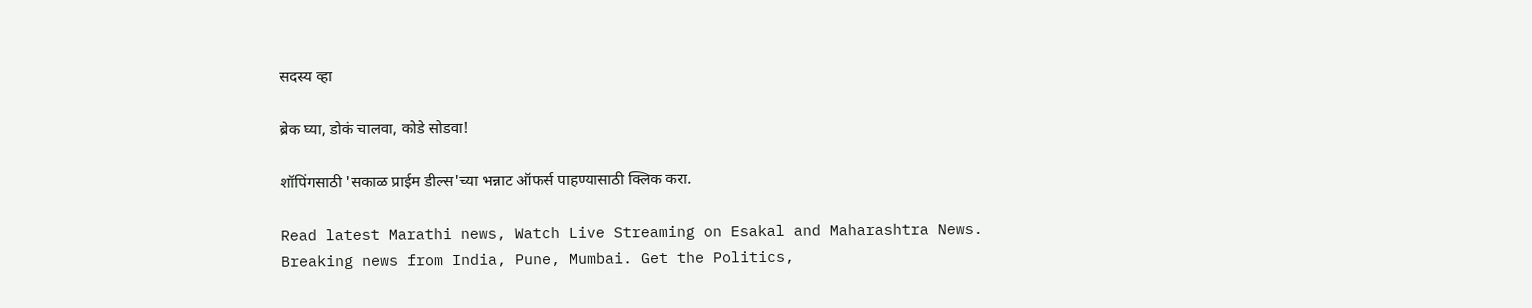सदस्य व्हा

ब्रेक घ्या, डोकं चालवा, कोडे सोडवा!

शॉपिंगसाठी 'सकाळ प्राईम डील्स'च्या भन्नाट ऑफर्स पाहण्यासाठी क्लिक करा.

Read latest Marathi news, Watch Live Streaming on Esakal and Maharashtra News. Breaking news from India, Pune, Mumbai. Get the Politics,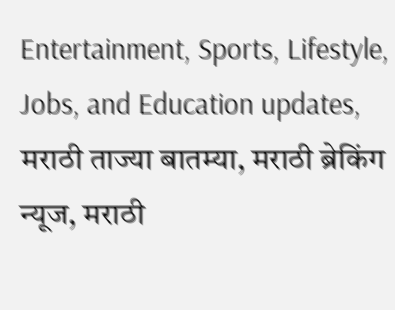Entertainment, Sports, Lifestyle, Jobs, and Education updates, मराठी ताज्या बातम्या, मराठी ब्रेकिंग न्यूज, मराठी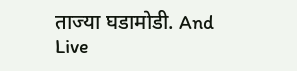ताज्या घडामोडी. And Live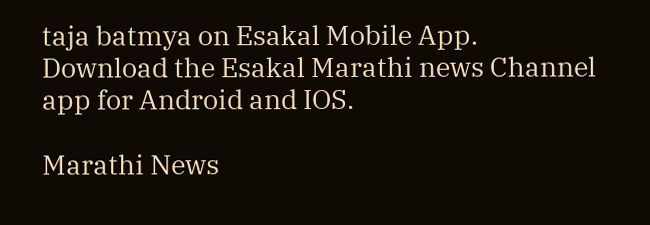taja batmya on Esakal Mobile App. Download the Esakal Marathi news Channel app for Android and IOS.

Marathi News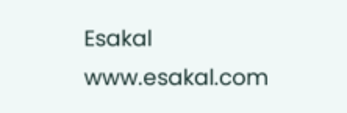Esakal
www.esakal.com